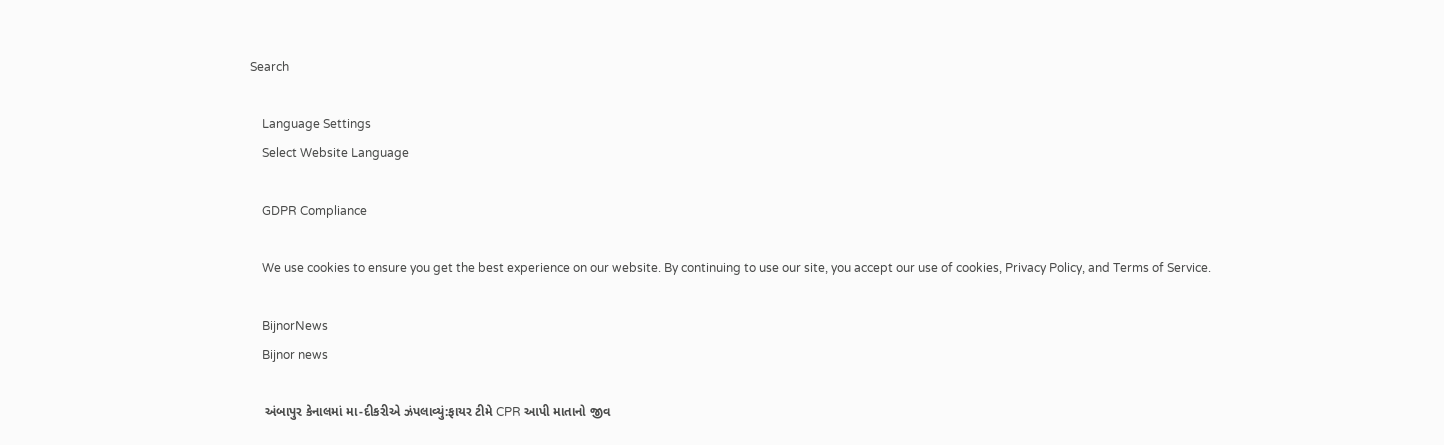Search

    Language Settings
    Select Website Language

    GDPR Compliance

    We use cookies to ensure you get the best experience on our website. By continuing to use our site, you accept our use of cookies, Privacy Policy, and Terms of Service.

    BijnorNews
    Bijnor news

    અંબાપુર કેનાલમાં મા-દીકરીએ ઝંપલાવ્યું:ફાયર ટીમે CPR આપી માતાનો જીવ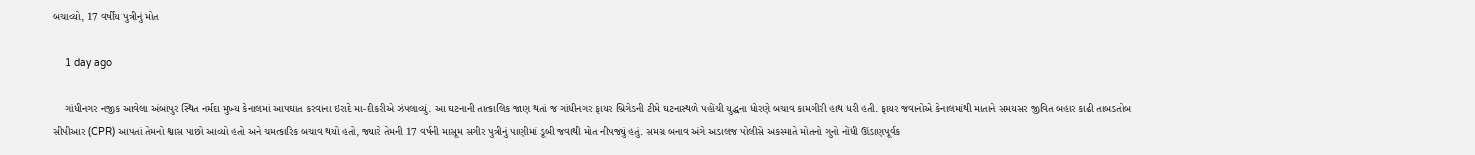બચાવ્યો, 17 વર્ષીય પુત્રીનું મોત

    1 day ago

    ગાંધીનગર નજીક આવેલા અંબાપુર સ્થિત નર્મદા મુખ્ય કેનાલમાં આપઘાત કરવાના ઇરાદે મા-દીકરીએ ઝંપલાવ્યું. આ ઘટનાની તાત્કાલિક જાણ થતાં જ ગાંધીનગર ફાયર બ્રિગેડની ટીમે ઘટનાસ્થળે પહોંચી યુદ્ધના ધોરણે બચાવ કામગીરી હાથ ધરી હતી. ફાયર જવાનોએ કેનાલમાંથી માતાને સમયસર જીવિત બહાર કાઢી તાબડતોબ સીપીઆર (CPR) આપતાં તેમનો શ્વાસ પાછો આવ્યો હતો અને ચમત્કારિક બચાવ થયો હતો, જ્યારે તેમની 17 વર્ષની માસૂમ સગીર પુત્રીનું પાણીમાં ડૂબી જવાથી મોત નીપજ્યું હતું. સમગ્ર બનાવ અંગે અડાલજ પોલીસે અકસ્માતે મોતનો ગુનો નોંધી ઊંડાણપૂર્વક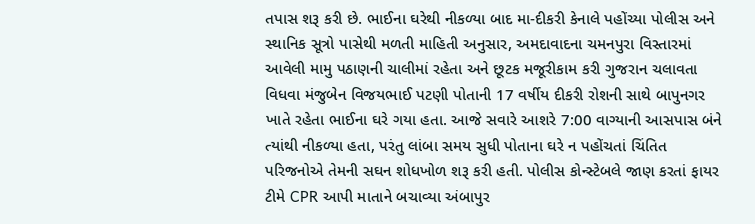તપાસ શરૂ કરી છે. ભાઈના ઘરેથી નીકળ્યા બાદ મા-દીકરી કેનાલે પહોંચ્યા પોલીસ અને સ્થાનિક સૂત્રો પાસેથી મળતી માહિતી અનુસાર, અમદાવાદના ચમનપુરા વિસ્તારમાં આવેલી મામુ પઠાણની ચાલીમાં રહેતા અને છૂટક મજૂરીકામ કરી ગુજરાન ચલાવતા વિધવા મંજુબેન વિજયભાઈ પટણી પોતાની 17 વર્ષીય દીકરી રોશની સાથે બાપુનગર ખાતે રહેતા ભાઈના ઘરે ગયા હતા. આજે સવારે આશરે 7:00 વાગ્યાની આસપાસ બંને ત્યાંથી નીકળ્યા હતા, પરંતુ લાંબા સમય સુધી પોતાના ઘરે ન પહોંચતાં ચિંતિત પરિજનોએ તેમની સઘન શોધખોળ શરૂ કરી હતી. પોલીસ કોન્સ્ટેબલે જાણ કરતાં ફાયર ટીમે CPR આપી માતાને બચાવ્યા અંબાપુર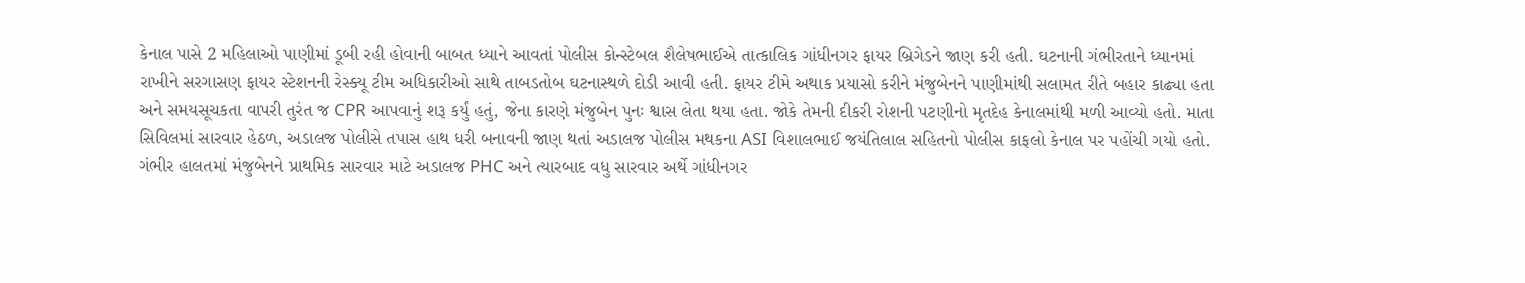કેનાલ પાસે 2 મહિલાઓ પાણીમાં ડૂબી રહી હોવાની બાબત ધ્યાને આવતાં પોલીસ કોન્સ્ટેબલ શૈલેષભાઈએ તાત્કાલિક ગાંધીનગર ફાયર બ્રિગેડને જાણ કરી હતી. ઘટનાની ગંભીરતાને ધ્યાનમાં રાખીને સરગાસણ ફાયર સ્ટેશનની રેસ્ક્યૂ ટીમ અધિકારીઓ સાથે તાબડતોબ ઘટનાસ્થળે દોડી આવી હતી. ફાયર ટીમે અથાક પ્રયાસો કરીને મંજુબેનને પાણીમાંથી સલામત રીતે બહાર કાઢ્યા હતા અને સમયસૂચકતા વાપરી તુરંત જ CPR આપવાનું શરૂ કર્યું હતું, જેના કારણે મંજુબેન પુનઃ શ્વાસ લેતા થયા હતા. જોકે તેમની દીકરી રોશની પટણીનો મૃતદેહ કેનાલમાંથી મળી આવ્યો હતો. માતા સિવિલમાં સારવાર હેઠળ, અડાલજ પોલીસે તપાસ હાથ ધરી બનાવની જાણ થતાં અડાલજ પોલીસ મથકના ASI વિશાલભાઈ જયંતિલાલ સહિતનો પોલીસ કાફલો કેનાલ પર પહોંચી ગયો હતો. ગંભીર હાલતમાં મંજુબેનને પ્રાથમિક સારવાર માટે અડાલજ PHC અને ત્યારબાદ વધુ સારવાર અર્થે ગાંધીનગર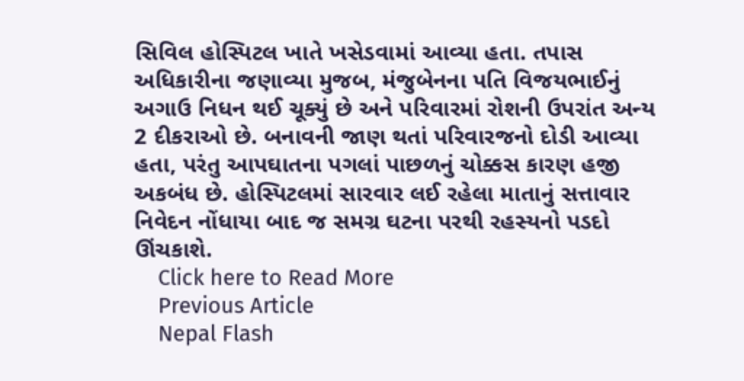સિવિલ હોસ્પિટલ ખાતે ખસેડવામાં આવ્યા હતા. તપાસ અધિકારીના જણાવ્યા મુજબ, મંજુબેનના પતિ વિજયભાઈનું અગાઉ નિધન થઈ ચૂક્યું છે અને પરિવારમાં રોશની ઉપરાંત અન્ય 2 દીકરાઓ છે. બનાવની જાણ થતાં પરિવારજનો દોડી આવ્યા હતા, પરંતુ આપઘાતના પગલાં પાછળનું ચોક્કસ કારણ હજી અકબંધ છે. હોસ્પિટલમાં સારવાર લઈ રહેલા માતાનું સત્તાવાર નિવેદન નોંધાયા બાદ જ સમગ્ર ઘટના પરથી રહસ્યનો પડદો ઊંચકાશે.
    Click here to Read More
    Previous Article
    Nepal Flash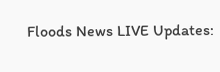Floods News LIVE Updates: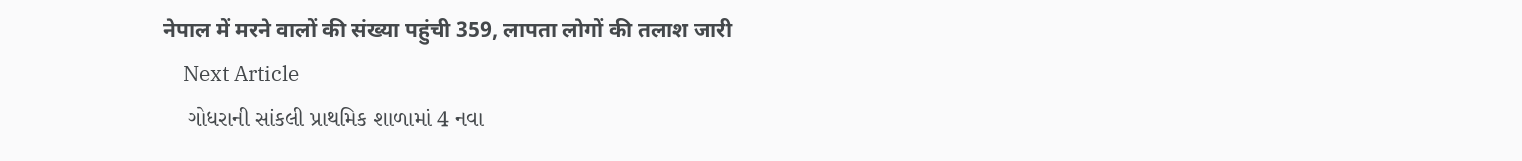नेपाल में मरने वालों की संख्या पहुंची 359, लापता लोगों की तलाश जारी
    Next Article
    ગોધરાની સાંકલી પ્રાથમિક શાળામાં 4 નવા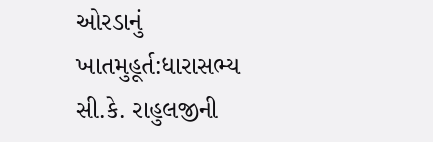ઓરડાનું ખાતમુહૂર્ત:ધારાસભ્ય સી.કે. રાહુલજીની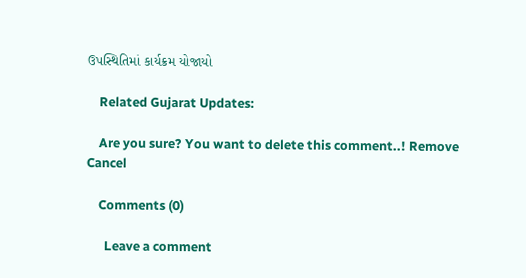ઉપસ્થિતિમાં કાર્યક્રમ યોજાયો

    Related Gujarat Updates:

    Are you sure? You want to delete this comment..! Remove Cancel

    Comments (0)

      Leave a comment